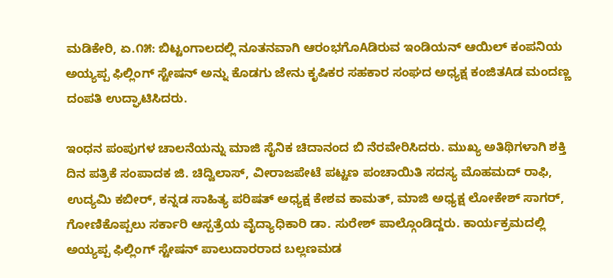ಮಡಿಕೇರಿ, ಏ.೧೫: ಬಿಟ್ಟಂಗಾಲದಲ್ಲಿ ನೂತನವಾಗಿ ಆರಂಭಗೊAಡಿರುವ ಇಂಡಿಯನ್ ಆಯಿಲ್ ಕಂಪನಿಯ ಅಯ್ಯಪ್ಪ ಫಿಲ್ಲಿಂಗ್ ಸ್ಟೇಷನ್ ಅನ್ನು ಕೊಡಗು ಜೇನು ಕೃಷಿಕರ ಸಹಕಾರ ಸಂಘದ ಅಧ್ಯಕ್ಷ ಕಂಜಿತAಡ ಮಂದಣ್ಣ ದಂಪತಿ ಉದ್ಘಾಟಿಸಿದರು.

ಇಂಧನ ಪಂಪುಗಳ ಚಾಲನೆಯನ್ನು ಮಾಜಿ ಸೈನಿಕ ಚಿದಾನಂದ ಬಿ ನೆರವೇರಿಸಿದರು. ಮುಖ್ಯ ಅತಿಥಿಗಳಾಗಿ ಶಕ್ತಿ ದಿನ ಪತ್ರಿಕೆ ಸಂಪಾದಕ ಜಿ. ಚಿದ್ವಿಲಾಸ್, ವೀರಾಜಪೇಟೆ ಪಟ್ಟಣ ಪಂಚಾಯಿತಿ ಸದಸ್ಯ ಮೊಹಮದ್ ರಾಫಿ, ಉದ್ಯಮಿ ಕಬೀರ್, ಕನ್ನಡ ಸಾಹಿತ್ಯ ಪರಿಷತ್ ಅಧ್ಯಕ್ಷ ಕೇಶವ ಕಾಮತ್, ಮಾಜಿ ಅಧ್ಯಕ್ಷ ಲೋಕೇಶ್ ಸಾಗರ್, ಗೋಣಿಕೊಪ್ಪಲು ಸರ್ಕಾರಿ ಆಸ್ಪತ್ರೆಯ ವೈದ್ಯಾಧಿಕಾರಿ ಡಾ. ಸುರೇಶ್ ಪಾಲ್ಗೊಂಡಿದ್ದರು. ಕಾರ್ಯಕ್ರಮದಲ್ಲಿ ಅಯ್ಯಪ್ಪ ಫಿಲ್ಲಿಂಗ್ ಸ್ಟೇಷನ್ ಪಾಲುದಾರರಾದ ಬಲ್ಲಣಮಡ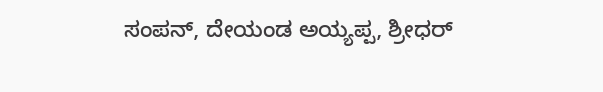ಸಂಪನ್, ದೇಯಂಡ ಅಯ್ಯಪ್ಪ, ಶ್ರೀಧರ್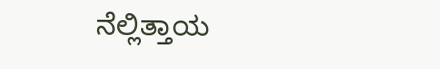ನೆಲ್ಲಿತ್ತಾಯ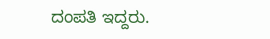ದಂಪತಿ ಇದ್ದರು.